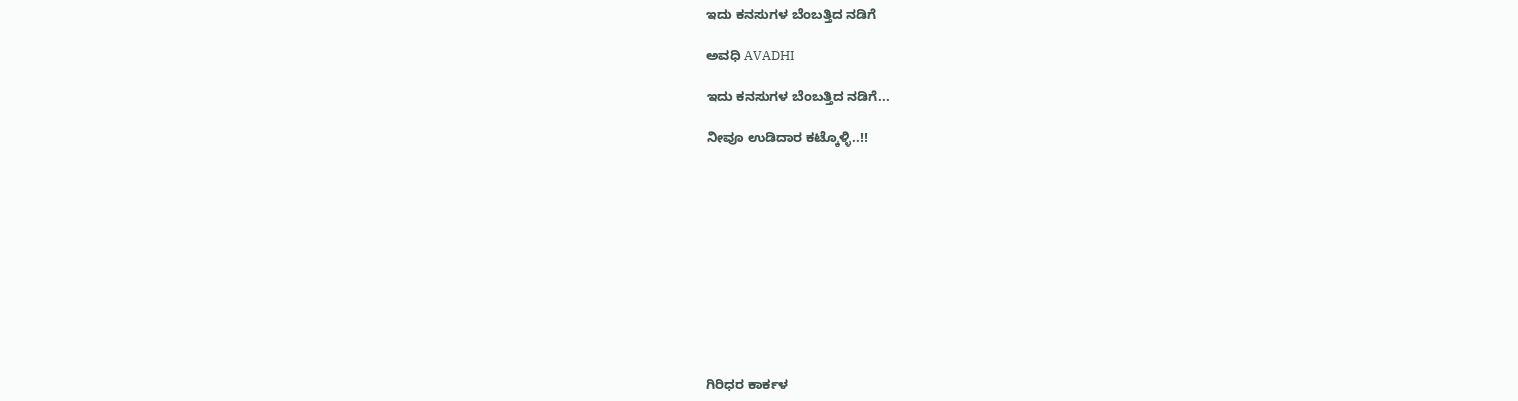ಇದು ಕನಸುಗಳ ಬೆಂಬತ್ತಿದ ನಡಿಗೆ‍

ಅವಧಿ AVADHI

ಇದು ಕನಸುಗಳ ಬೆಂಬತ್ತಿದ ನಡಿಗೆ...

ನೀವೂ ಉಡಿದಾರ ಕಟ್ಕೊಳ್ಳಿ..!!











ಗಿರಿಧರ ಕಾರ್ಕಳ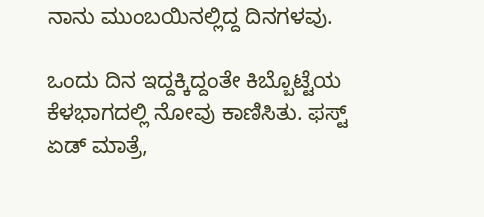ನಾನು ಮುಂಬಯಿನಲ್ಲಿದ್ದ ದಿನಗಳವು.

ಒಂದು ದಿನ ಇದ್ದಕ್ಕಿದ್ದಂತೇ ಕಿಬ್ಬೊಟ್ಟೆಯ ಕೆಳಭಾಗದಲ್ಲಿ ನೋವು ಕಾಣಿಸಿತು. ಫಸ್ಟ್ ಏಡ್ ಮಾತ್ರೆ,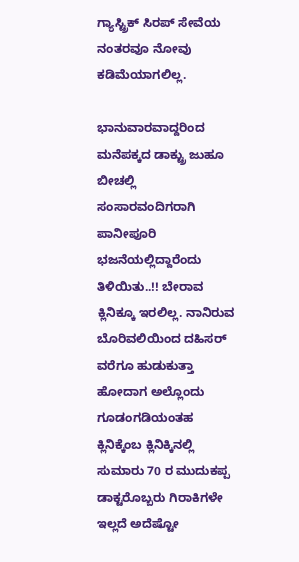ಗ್ಯಾಸ್ಟ್ರಿಕ್ ಸಿರಪ್ ಸೇವೆಯ ನಂತರವೂ ನೋವು ಕಡಿಮೆಯಾಗಲಿಲ್ಲ.

ಭಾನುವಾರವಾದ್ದರಿಂದ ಮನೆಪಕ್ಕದ ಡಾಕ್ಟ್ರು ಜುಹೂ ಬೀಚಲ್ಲಿ ಸಂಸಾರವಂದಿಗರಾಗಿ ಪಾನೀಪೂರಿ ಭಜನೆಯಲ್ಲಿದ್ದಾರೆಂದು ತಿಳಿಯಿತು..!! ಬೇರಾವ ಕ್ಲಿನಿಕ್ಕೂ ಇರಲಿಲ್ಲ. ನಾನಿರುವ ಬೊರಿವಲಿಯಿಂದ ದಹಿಸರ್ ವರೆಗೂ ಹುಡುಕುತ್ತಾ ಹೋದಾಗ ಅಲ್ಲೊಂದು ಗೂಡಂಗಡಿಯಂತಹ ಕ್ಲಿನಿಕ್ಕೆಂಬ ಕ್ಲಿನಿಕ್ಕಿನಲ್ಲಿ ಸುಮಾರು 70 ರ ಮುದುಕಪ್ಪ ಡಾಕ್ಟರೊಬ್ಬರು ಗಿರಾಕಿಗಳೇ ಇಲ್ಲದೆ ಅದೆಷ್ಟೋ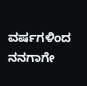ವರ್ಷಗಳಿಂದ ನನಗಾಗೇ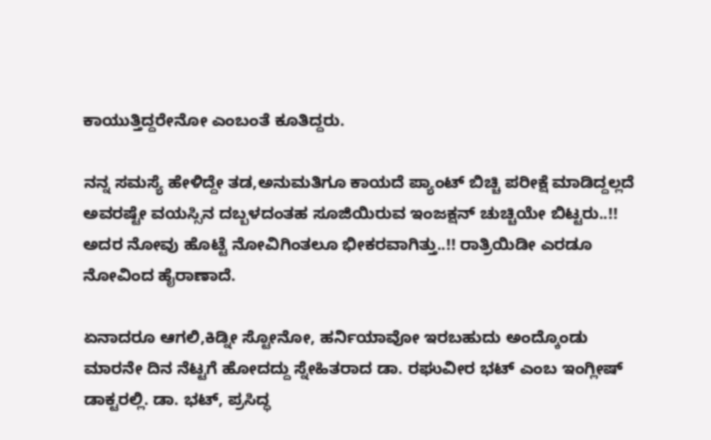ಕಾಯುತ್ತಿದ್ದರೇನೋ ಎಂಬಂತೆ ಕೂತಿದ್ದರು.

ನನ್ನ ಸಮಸ್ಯೆ ಹೇಳಿದ್ದೇ ತಡ,ಅನುಮತಿಗೂ ಕಾಯದೆ ಪ್ಯಾಂಟ್ ಬಿಚ್ಚಿ ಪರೀಕ್ಷೆ ಮಾಡಿದ್ದಲ್ಲದೆ ಅವರಷ್ಟೇ ವಯಸ್ಸಿನ ದಬ್ಬಳದಂತಹ ಸೂಜಿಯಿರುವ ಇಂಜಕ್ಷನ್ ಚುಚ್ಚಿಯೇ ಬಿಟ್ಟರು..!! ಅದರ ನೋವು ಹೊಟ್ಟೆ ನೋವಿಗಿಂತಲೂ ಭೀಕರವಾಗಿತ್ತು..!! ರಾತ್ರಿಯಿಡೀ ಎರಡೂ ನೋವಿಂದ ಹೈರಾಣಾದೆ.

ಏನಾದರೂ ಆಗಲಿ,ಕಿಡ್ನೀ ಸ್ಟೋನೋ, ಹರ್ನಿಯಾವೋ ಇರಬಹುದು ಅಂದ್ಕೊಂಡು ಮಾರನೇ ದಿನ ನೆಟ್ಟಗೆ ಹೋದದ್ದು ಸ್ನೇಹಿತರಾದ ಡಾ. ರಘುವೀರ ಭಟ್ ಎಂಬ ಇಂಗ್ಲೀಷ್ ಡಾಕ್ಟರಲ್ಲಿ. ಡಾ. ಭಟ್, ಪ್ರಸಿದ್ಧ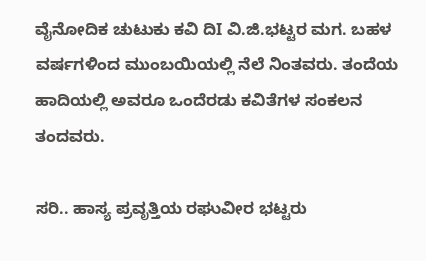ವೈನೋದಿಕ ಚುಟುಕು ಕವಿ ದಿI ವಿ.ಜಿ.ಭಟ್ಟರ ಮಗ. ಬಹಳ ವರ್ಷಗಳಿಂದ ಮುಂಬಯಿಯಲ್ಲಿ ನೆಲೆ ನಿಂತವರು. ತಂದೆಯ ಹಾದಿಯಲ್ಲಿ ಅವರೂ ಒಂದೆರಡು ಕವಿತೆಗಳ ಸಂಕಲನ ತಂದವರು.

ಸರಿ.. ಹಾಸ್ಯ ಪ್ರವೃತ್ತಿಯ ರಘುವೀರ ಭಟ್ಟರು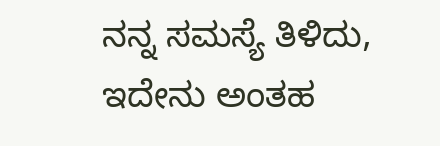ನನ್ನ ಸಮಸ್ಯೆ ತಿಳಿದು, ಇದೇನು ಅಂತಹ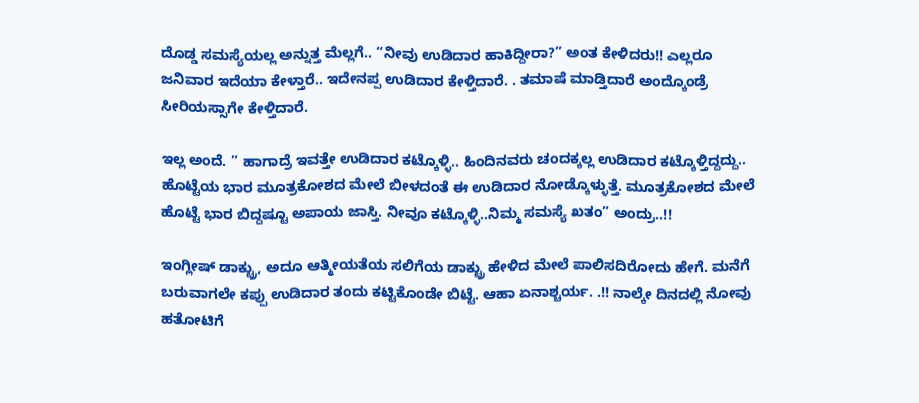ದೊಡ್ಡ ಸಮಸ್ಯೆಯಲ್ಲ ಅನ್ನುತ್ತ ಮೆಲ್ಲಗೆ.. “ನೀವು ಉಡಿದಾರ ಹಾಕಿದ್ದೀರಾ?” ಅಂತ ಕೇಳಿದರು!! ಎಲ್ಲರೂ ಜನಿವಾರ ಇದೆಯಾ ಕೇಳ್ತಾರೆ.. ಇದೇನಪ್ಪ ಉಡಿದಾರ ಕೇಳ್ತಿದಾರೆ. . ತಮಾಷೆ ಮಾಡ್ತಿದಾರೆ ಅಂದ್ಕೊಂಡ್ರೆ ಸೀರಿಯಸ್ಸಾಗೇ ಕೇಳ್ತಿದಾರೆ.

ಇಲ್ಲ ಅಂದೆ. ” ಹಾಗಾದ್ರೆ ಇವತ್ತೇ ಉಡಿದಾರ ಕಟ್ಕೊಳ್ಳಿ.. ಹಿಂದಿನವರು ಚಂದಕ್ಕಲ್ಲ ಉಡಿದಾರ ಕಟ್ಕೊಳ್ತಿದ್ದದ್ದು.. ಹೊಟ್ಟೆಯ ಭಾರ ಮೂತ್ರಕೋಶದ ಮೇಲೆ ಬೀಳದಂತೆ ಈ ಉಡಿದಾರ ನೋಡ್ಕೊಳ್ಳುತ್ತೆ. ಮೂತ್ರಕೋಶದ ಮೇಲೆ ಹೊಟ್ಟೆ ಭಾರ ಬಿದ್ದಷ್ಟೂ ಅಪಾಯ ಜಾಸ್ತಿ. ನೀವೂ ಕಟ್ಕೊಳ್ಳಿ..ನಿಮ್ಮ ಸಮಸ್ಯೆ ಖತಂ” ಅಂದ್ರು..!!

ಇಂಗ್ಲೀಷ್ ಡಾಕ್ಟ್ರು, ಅದೂ ಆತ್ಮೀಯತೆಯ ಸಲಿಗೆಯ ಡಾಕ್ಟ್ರು ಹೇಳಿದ ಮೇಲೆ ಪಾಲಿಸದಿರೋದು ಹೇಗೆ. ಮನೆಗೆ ಬರುವಾಗಲೇ ಕಪ್ಪು ಉಡಿದಾರ ತಂದು ಕಟ್ಟಿಕೊಂಡೇ ಬಿಟ್ಟೆ. ಆಹಾ ಏನಾಶ್ಚರ್ಯ. .!! ನಾಲ್ಕೇ ದಿನದಲ್ಲಿ ನೋವು ಹತೋಟಿಗೆ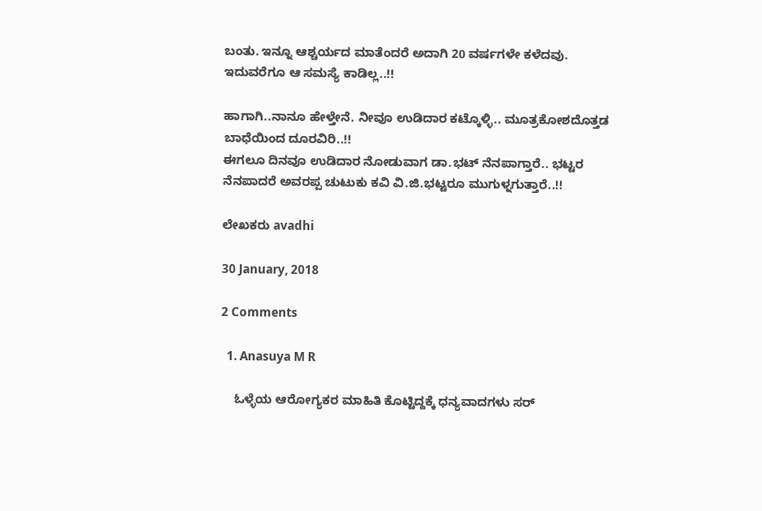ಬಂತು. ಇನ್ನೂ ಆಶ್ಚರ್ಯದ ಮಾತೆಂದರೆ ಅದಾಗಿ 20 ವರ್ಷಗಳೇ ಕಳೆದವು. ಇದುವರೆಗೂ ಆ ಸಮಸ್ಯೆ ಕಾಡಿಲ್ಲ..!!

ಹಾಗಾಗಿ..ನಾನೂ ಹೇಳ್ತೇನೆ. ನೀವೂ ಉಡಿದಾರ ಕಟ್ಕೊಳ್ಳಿ.. ಮೂತ್ರಕೋಶದೊತ್ತಡ ಬಾಧೆಯಿಂದ ದೂರವಿರಿ..!!
ಈಗಲೂ ದಿನವೂ ಉಡಿದಾರ ನೋಡುವಾಗ ಡಾ.ಭಟ್ ನೆನಪಾಗ್ತಾರೆ.. ಭಟ್ಟರ ನೆನಪಾದರೆ ಅವರಪ್ಪ ಚುಟುಕು ಕವಿ ವಿ.ಜಿ.ಭಟ್ಟರೂ ಮುಗುಳ್ನಗುತ್ತಾರೆ..!!

ಲೇಖಕರು avadhi

30 January, 2018

2 Comments

  1. Anasuya M R

    ಓಳ್ಳೆಯ ಆರೋಗ್ಯಕರ ಮಾಹಿತಿ ಕೊಟ್ಟಿದ್ದಕ್ಕೆ ಧನ್ಯವಾದಗಳು ಸರ್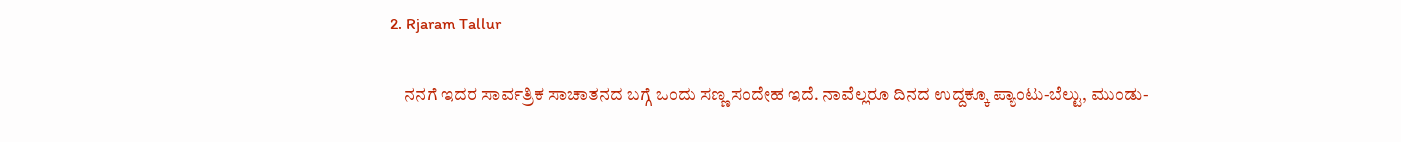2. Rjaram Tallur

    ನನಗೆ ಇದರ ಸಾರ್ವತ್ರಿಕ ಸಾಚಾತನದ ಬಗ್ಗೆ ಒಂದು ಸಣ್ಣ ಸಂದೇಹ ಇದೆ. ನಾವೆಲ್ಲರೂ ದಿನದ ಉದ್ದಕ್ಕೂ ಪ್ಯಾಂಟು-ಬೆಲ್ಟು, ಮುಂಡು-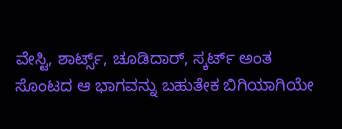ವೇಸ್ಟಿ, ಶಾರ್ಟ್ಸ್, ಚೂಡಿದಾರ್, ಸ್ಕರ್ಟ್ ಅಂತ ಸೊಂಟದ ಆ ಭಾಗವನ್ನು ಬಹುತೇಕ ಬಿಗಿಯಾಗಿಯೇ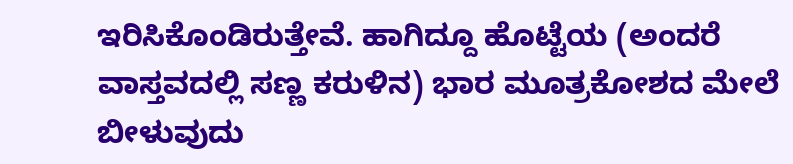ಇರಿಸಿಕೊಂಡಿರುತ್ತೇವೆ. ಹಾಗಿದ್ದೂ ಹೊಟ್ಟೆಯ (ಅಂದರೆ ವಾಸ್ತವದಲ್ಲಿ ಸಣ್ಣ ಕರುಳಿನ) ಭಾರ ಮೂತ್ರಕೋಶದ ಮೇಲೆ ಬೀಳುವುದು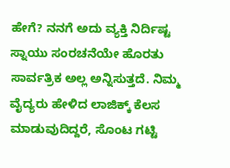ಹೇಗೆ? ನನಗೆ ಅದು ವ್ಯಕ್ತಿ ನಿರ್ದಿಷ್ಟ ಸ್ನಾಯು ಸಂರಚನೆಯೇ ಹೊರತು ಸಾರ್ವತ್ರಿಕ ಅಲ್ಲ ಅನ್ನಿಸುತ್ತದೆ. ನಿಮ್ಮ ವೈದ್ಯರು ಹೇಳಿದ ಲಾಜಿಕ್ಕ್ ಕೆಲಸ ಮಾಡುವುದಿದ್ದರೆ, ಸೊಂಟ ಗಟ್ಟಿ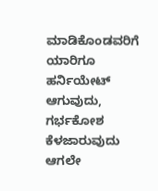ಮಾಡಿಕೊಂಡವರಿಗೆ ಯಾರಿಗೂ ಹರ್ನಿಯೇಟ್ ಆಗುವುದು, ಗರ್ಭಕೋಶ ಕೆಳಜಾರುವುದು ಆಗಲೇ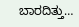ಬಾರದಿತ್ತು…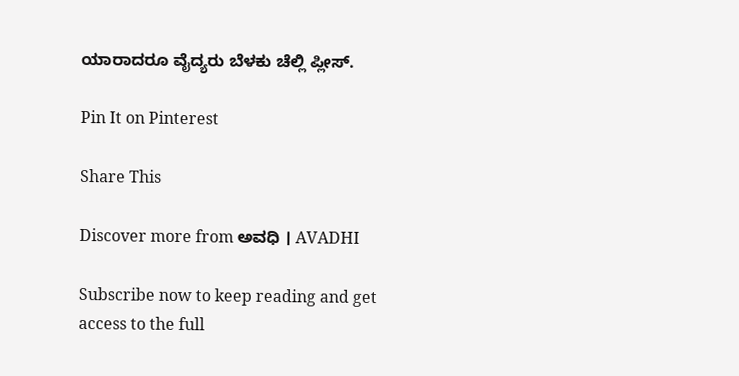ಯಾರಾದರೂ ವೈದ್ಯರು ಬೆಳಕು ಚೆಲ್ಲಿ ಪ್ಲೀಸ್.

Pin It on Pinterest

Share This

Discover more from ಅವಧಿ । AVADHI

Subscribe now to keep reading and get access to the full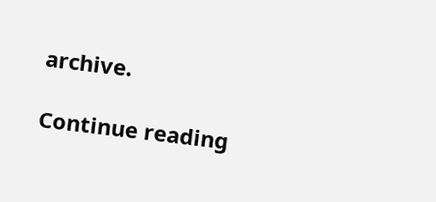archive.

Continue reading